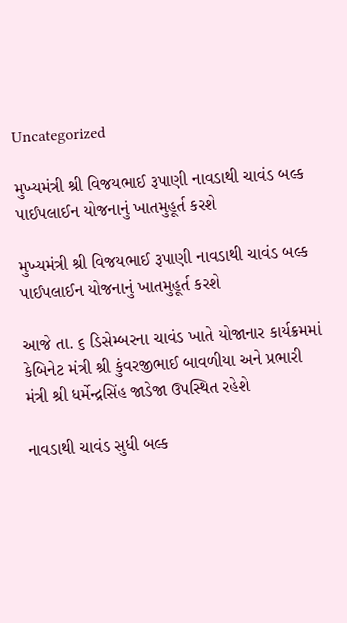Uncategorized

મુખ્યમંત્રી શ્રી વિજયભાઈ રૂપાણી નાવડાથી ચાવંડ બલ્ક પાઈપલાઈન યોજનાનું ખાતમુહૂર્ત કરશે

મુખ્યમંત્રી શ્રી વિજયભાઈ રૂપાણી નાવડાથી ચાવંડ બલ્ક પાઈપલાઈન યોજનાનું ખાતમુહૂર્ત કરશે

આજે તા. ૬ ડિસેમ્બરના ચાવંડ ખાતે યોજાનાર કાર્યક્રમમાં કેબિનેટ મંત્રી શ્રી કુંવરજીભાઈ બાવળીયા અને પ્રભારી મંત્રી શ્રી ધર્મેન્દ્રસિંહ જાડેજા ઉપસ્થિત રહેશે

નાવડાથી ચાવંડ સુધી બલ્ક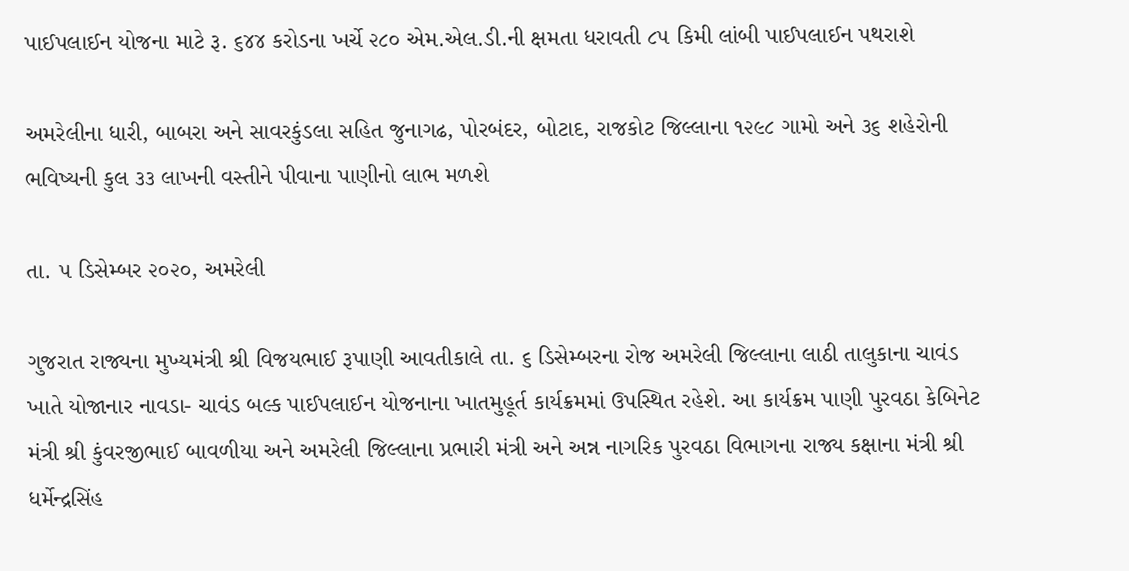પાઈપલાઈન યોજના માટે રૂ. ૬૪૪ કરોડના ખર્ચે ૨૮૦ એમ.એલ.ડી.ની ક્ષમતા ધરાવતી ૮૫ કિમી લાંબી પાઈપલાઈન પથરાશે

અમરેલીના ધારી, બાબરા અને સાવરકુંડલા સહિત જુનાગઢ, પોરબંદર, બોટાદ, રાજકોટ જિલ્લાના ૧૨૯૮ ગામો અને ૩૬ શહેરોની ભવિષ્યની કુલ ૩૩ લાખની વસ્તીને પીવાના પાણીનો લાભ મળશે

તા. ૫ ડિસેમ્બર ૨૦૨૦, અમરેલી

ગુજરાત રાજ્યના મુખ્યમંત્રી શ્રી વિજયભાઈ રૂપાણી આવતીકાલે તા. ૬ ડિસેમ્બરના રોજ અમરેલી જિલ્લાના લાઠી તાલુકાના ચાવંડ ખાતે યોજાનાર નાવડા- ચાવંડ બલ્ક પાઈપલાઈન યોજનાના ખાતમુહૂર્ત કાર્યક્રમમાં ઉપસ્થિત રહેશે. આ કાર્યક્રમ પાણી પુરવઠા કેબિનેટ મંત્રી શ્રી કુંવરજીભાઈ બાવળીયા અને અમરેલી જિલ્લાના પ્રભારી મંત્રી અને અન્ન નાગરિક પુરવઠા વિભાગના રાજ્ય કક્ષાના મંત્રી શ્રી ધર્મેન્દ્રસિંહ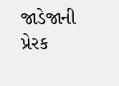જાડેજાની પ્રેરક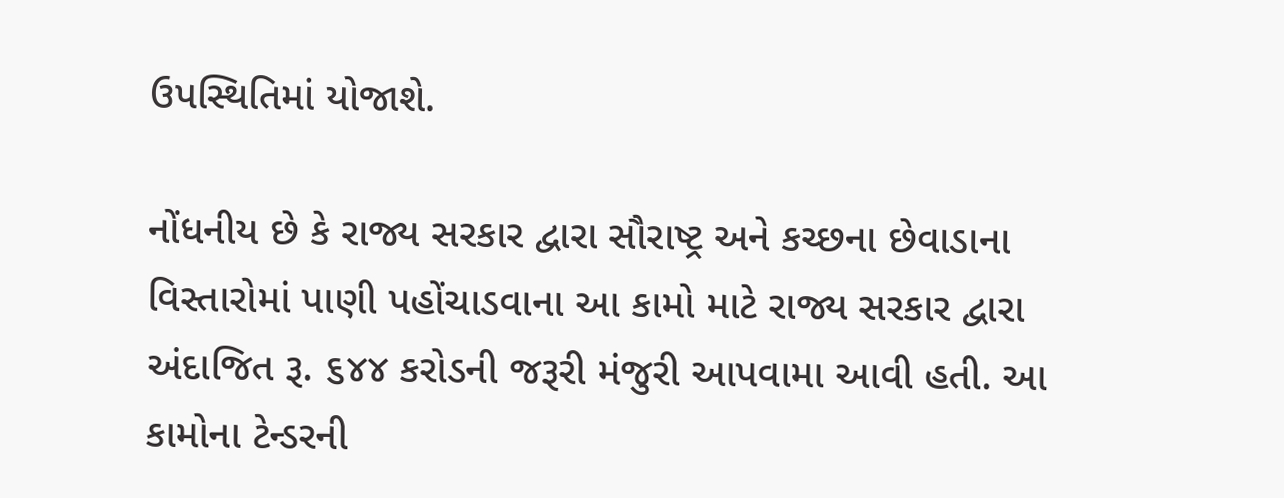ઉપસ્થિતિમાં યોજાશે.

નોંધનીય છે કે રાજ્ય સરકાર દ્વારા સૌરાષ્ટ્ર અને કચ્છના છેવાડાના વિસ્તારોમાં પાણી પહોંચાડવાના આ કામો માટે રાજ્ય સરકાર દ્વારા અંદાજિત રૂ. ૬૪૪ કરોડની જરૂરી મંજુરી આપવામા આવી હતી. આ કામોના ટેન્ડરની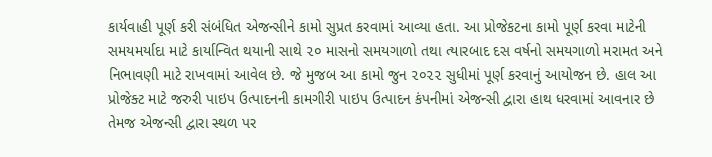કાર્યવાહી પૂર્ણ કરી સંબંધિત એજન્સીને કામો સુપ્રત કરવામાં આવ્યા હતા. આ પ્રોજેકટના કામો પૂર્ણ કરવા માટેની સમયમર્યાદા માટે કાર્યાન્વિત થયાની સાથે ૨૦ માસનો સમયગાળો તથા ત્યારબાદ દસ વર્ષનો સમયગાળો મરામત અને નિભાવણી માટે રાખવામાં આવેલ છે. જે મુજબ આ કામો જુન ૨૦૨૨ સુધીમાં પૂર્ણ કરવાનું આયોજન છે. હાલ આ પ્રોજેક્ટ માટે જરુરી પાઇપ ઉત્પાદનની કામગીરી પાઇપ ઉત્પાદન કંપનીમાં એજન્સી દ્વારા હાથ ધરવામાં આવનાર છે તેમજ એજન્સી દ્વારા સ્થળ પર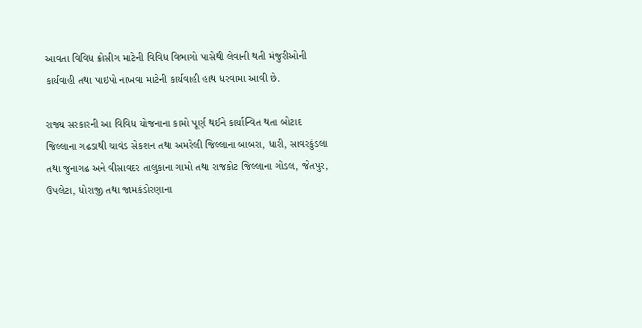આવતા વિવિધ ક્રોસીગ માટેની વિવિધ વિભાગો પાસેથી લેવાની થતી મંજુરીઓની કાર્યવાહી તથા પાઇપો નાખવા માટેની કાર્યવાહી હાથ ધરવામા આવી છે.

રાજ્ય સરકારની આ વિવિધ યોજનાના કામો પૂર્ણ થઈને કાર્યાન્વિત થતા બોટાદ જિલ્લાના ગઢડાથી ચાવંડ સેકશન તથા અમરેલી જિલ્લાના બાબરા, ધારી, સાવરકુંડલા તથા જુનાગઢ અને વીસાવદર તાલુકાના ગામો તથા રાજકોટ જિલ્લાના ગોંડલ, જેતપુર, ઉપલેટા, ધોરાજી તથા જામકંડોરણાના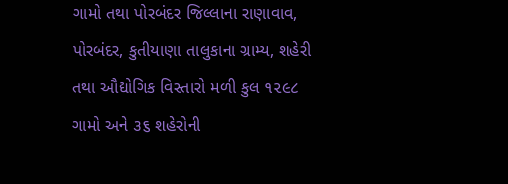ગામો તથા પોરબંદર જિલ્લાના રાણાવાવ, પોરબંદર, કુતીયાણા તાલુકાના ગ્રામ્ય, શહેરી તથા ઔદ્યોગિક વિસ્તારો મળી કુલ ૧૨૯૮ ગામો અને ૩૬ શહેરોની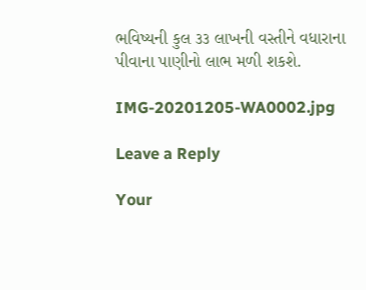ભવિષ્યની કુલ ૩૩ લાખની વસ્તીને વધારાના પીવાના પાણીનો લાભ મળી શકશે.

IMG-20201205-WA0002.jpg

Leave a Reply

Your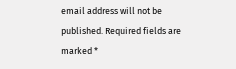email address will not be published. Required fields are marked *